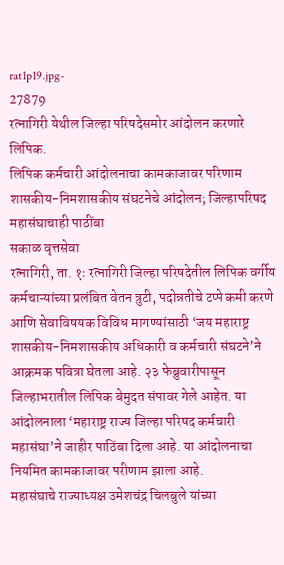rat1p19.jpg-
27879
रत्नागिरी येथील जिल्हा परिषदेसमोर आंदोलन करणारे लिपिक.
लिपिक कर्मचारी आंदोलनाचा कामकाजावर परिणाम
शासकीय-निमशासकीय संघटनेचे आंदोलन; जिल्हापरिषद महासंघाचाही पाठींबा
सकाळ वृत्तसेवा
रत्नागिरी, ता. १ः रत्नागिरी जिल्हा परिषदेतील लिपिक वर्गीय कर्मचाऱ्यांच्या प्रलंबित वेतन त्रुटी, पदोन्नतीचे टप्पे कमी करणे आणि सेवाविषयक विविध मागण्यांसाठी ‘जय महाराष्ट्र शासकीय-निमशासकीय अधिकारी व कर्मचारी संघटने’ने आक्रमक पवित्रा घेतला आहे. २३ फेब्रुवारीपासून जिल्हाभरातील लिपिक बेमुदत संपावर गेले आहेत. या आंदोलनाला ‘महाराष्ट्र राज्य जिल्हा परिषद कर्मचारी महासंघा’ने जाहीर पाठिंबा दिला आहे. या आंदोलनाचा नियमित कामकाजावर परीणाम झाला आहे.
महासंघाचे राज्याध्यक्ष उमेशचंद्र चिलबुले यांच्या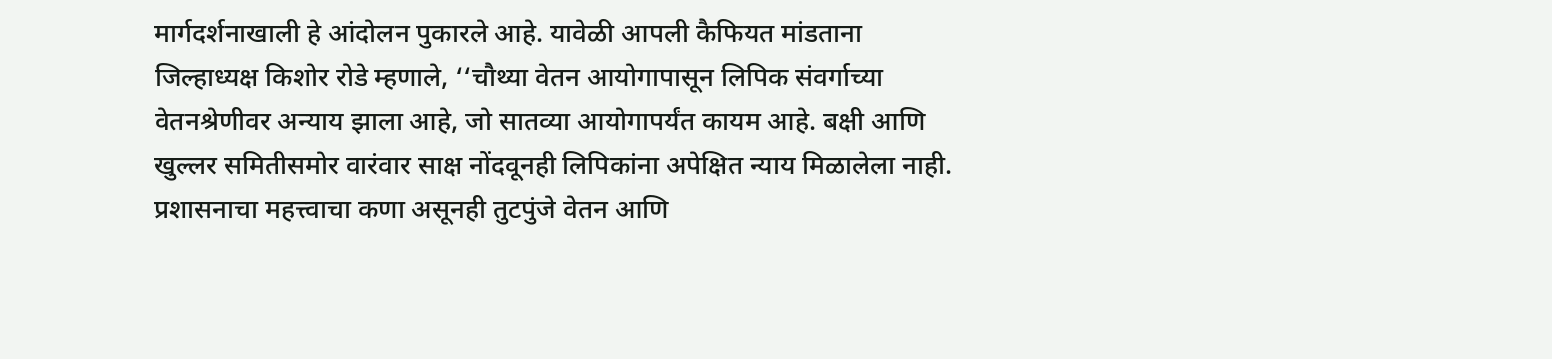मार्गदर्शनाखाली हे आंदोलन पुकारले आहे. यावेळी आपली कैफियत मांडताना जिल्हाध्यक्ष किशोर रोडे म्हणाले, ‘‘चौथ्या वेतन आयोगापासून लिपिक संवर्गाच्या वेतनश्रेणीवर अन्याय झाला आहे, जो सातव्या आयोगापर्यंत कायम आहे. बक्षी आणि खुल्लर समितीसमोर वारंवार साक्ष नोंदवूनही लिपिकांना अपेक्षित न्याय मिळालेला नाही. प्रशासनाचा महत्त्वाचा कणा असूनही तुटपुंजे वेतन आणि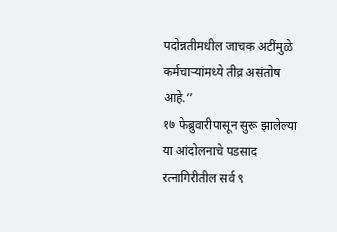पदोन्नतीमधील जाचक अटींमुळे कर्मचाऱ्यांमध्ये तीव्र असंतोष आहे.’’
१७ फेब्रुवारीपासून सुरू झालेल्या या आंदोलनाचे पडसाद रत्नागिरीतील सर्व ९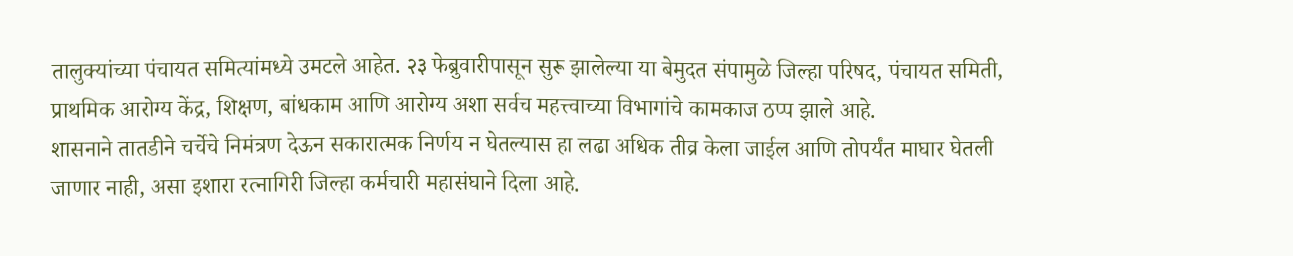तालुक्यांच्या पंचायत समित्यांमध्ये उमटले आहेत. २३ फेब्रुवारीपासून सुरू झालेल्या या बेमुदत संपामुळे जिल्हा परिषद, पंचायत समिती, प्राथमिक आरोग्य केंद्र, शिक्षण, बांधकाम आणि आरोग्य अशा सर्वच महत्त्वाच्या विभागांचे कामकाज ठप्प झाले आहे.
शासनाने तातडीने चर्चेचे निमंत्रण देऊन सकारात्मक निर्णय न घेतल्यास हा लढा अधिक तीव्र केला जाईल आणि तोपर्यंत माघार घेतली जाणार नाही, असा इशारा रत्नागिरी जिल्हा कर्मचारी महासंघाने दिला आहे.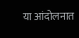या आंदोलनात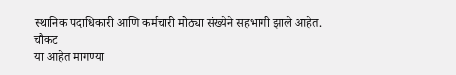स्थानिक पदाधिकारी आणि कर्मचारी मोठ्या संख्येने सहभागी झाले आहेत.
चौकट
या आहेत मागण्या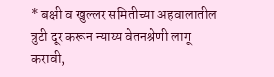* बक्षी व खुल्लर समितीच्या अहवालातील त्रुटी दूर करून न्याय्य वेतनश्रेणी लागू करावी,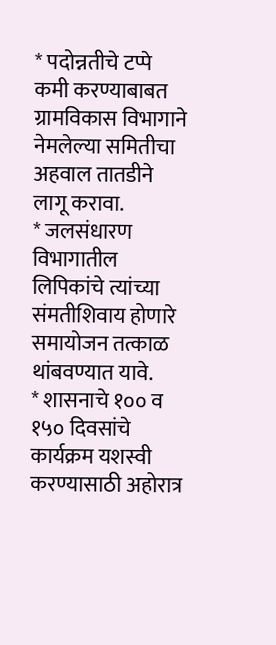* पदोन्नतीचे टप्पे कमी करण्याबाबत ग्रामविकास विभागाने नेमलेल्या समितीचा अहवाल तातडीने लागू करावा.
* जलसंधारण विभागातील लिपिकांचे त्यांच्या संमतीशिवाय होणारे समायोजन तत्काळ थांबवण्यात यावे.
* शासनाचे १०० व १५० दिवसांचे कार्यक्रम यशस्वी करण्यासाठी अहोरात्र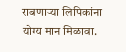राबणाऱ्या लिपिकांना योग्य मान मिळावा.